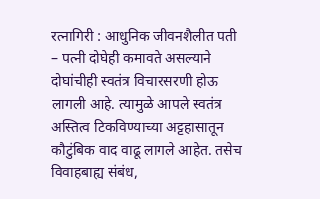रत्नागिरी : आधुनिक जीवनशैलीत पती – पत्नी दोघेही कमावते असल्याने दोघांचीही स्वतंत्र विचारसरणी होऊ लागली आहे. त्यामुळे आपले स्वतंत्र अस्तित्व टिकविण्याच्या अट्टहासातून कौटुंबिक वाद वाढू लागले आहेत. तसेच विवाहबाह्य संबंध,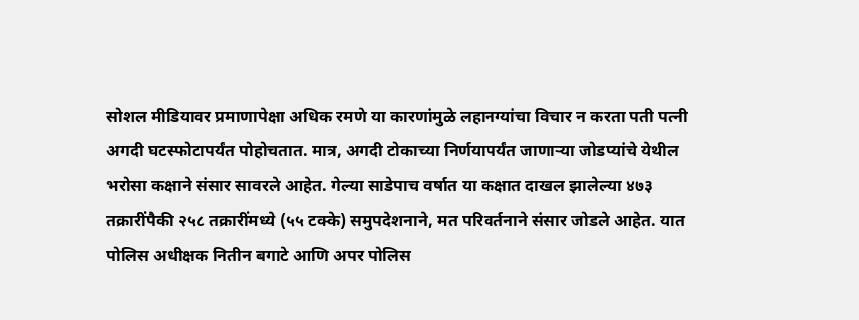सोशल मीडियावर प्रमाणापेक्षा अधिक रमणे या कारणांमुळे लहानग्यांचा विचार न करता पती पत्नी अगदी घटस्फोटापर्यंत पोहोचतात. मात्र, अगदी टोकाच्या निर्णयापर्यंत जाणाऱ्या जोडप्यांचे येथील भरोसा कक्षाने संसार सावरले आहेत. गेल्या साडेपाच वर्षात या कक्षात दाखल झालेल्या ४७३ तक्रारींपैकी २५८ तक्रारींमध्ये (५५ टक्के) समुपदेशनाने, मत परिवर्तनाने संसार जोडले आहेत. यात पोलिस अधीक्षक नितीन बगाटे आणि अपर पोलिस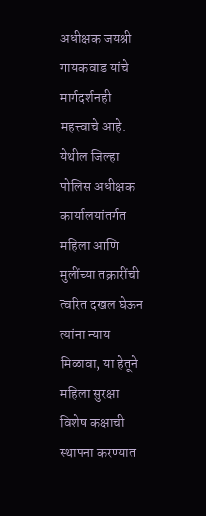अधीक्षक जयश्री गायकवाड यांचे मार्गदर्शनही महत्त्वाचे आहे.
येथील जिल्हा पोलिस अधीक्षक कार्यालयांतर्गत महिला आणि मुलींच्या तक्रारींची त्वरित दखल घेऊन त्यांना न्याय मिळावा, या हेतूने महिला सुरक्षा विशेष कक्षाची स्थापना करण्यात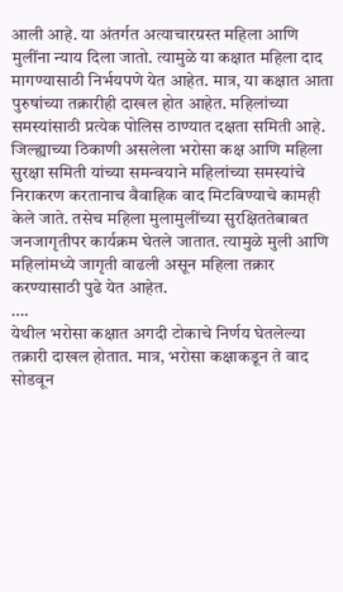आली आहे. या अंतर्गत अत्याचारग्रस्त महिला आणि मुलींना न्याय दिला जातो. त्यामुळे या कक्षात महिला दाद मागण्यासाठी निर्भयपणे येत आहेत. मात्र, या कक्षात आता पुरुषांच्या तक्रारीही दाखल होत आहेत. महिलांच्या समस्यांसाठी प्रत्येक पोलिस ठाण्यात दक्षता समिती आहे. जिल्ह्याच्या ठिकाणी असलेला भरोसा कक्ष आणि महिला सुरक्षा समिती यांच्या समन्वयाने महिलांच्या समस्यांचे निराकरण करतानाच वैवाहिक वाद मिटविण्याचे कामही केले जाते. तसेच महिला मुलामुलींच्या सुरक्षिततेबाबत जनजागृतीपर कार्यक्रम घेतले जातात. त्यामुळे मुली आणि महिलांमध्ये जागृती वाढली असून महिला तक्रार करण्यासाठी पुढे येत आहेत.
….
येथील भरोसा कक्षात अगदी टोकाचे निर्णय घेतलेल्या तक्रारी दाखल होतात. मात्र, भरोसा कक्षाकडून ते वाद सोडवून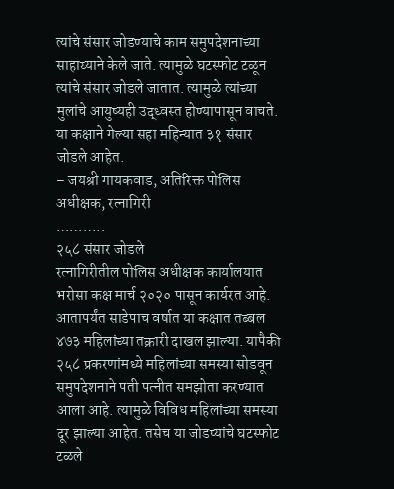त्यांचे संसार जोडण्याचे काम समुपदेशनाच्या साहाय्याने केले जाते. त्यामुळे घटस्फोट टळून त्यांचे संसार जोडले जातात. त्यामुळे त्यांच्या मुलांचे आयुष्यही उद्ध्वस्त होण्यापासून वाचते. या कक्षाने गेल्या सहा महिन्यात ३१ संसार जोडले आहेत.
– जयश्री गायकवाड, अतिरिक्त पोलिस अधीक्षक, रत्नागिरी
………..
२५८ संसार जोडले
रत्नागिरीतील पोलिस अधीक्षक कार्यालयात भरोसा कक्ष मार्च २०२० पासून कार्यरत आहे. आतापर्यंत साडेपाच वर्षात या कक्षात तब्बल ४७३ महिलांच्या तक्रारी दाखल झाल्या. यापैकी २५८ प्रकरणांमध्ये महिलांच्या समस्या सोडवून समुपदेशनाने पती पत्नीत समझोता करण्यात आला आहे. त्यामुळे विविध महिलांच्या समस्या दूर झाल्या आहेत. तसेच या जोडप्यांचे घटस्फोट टळले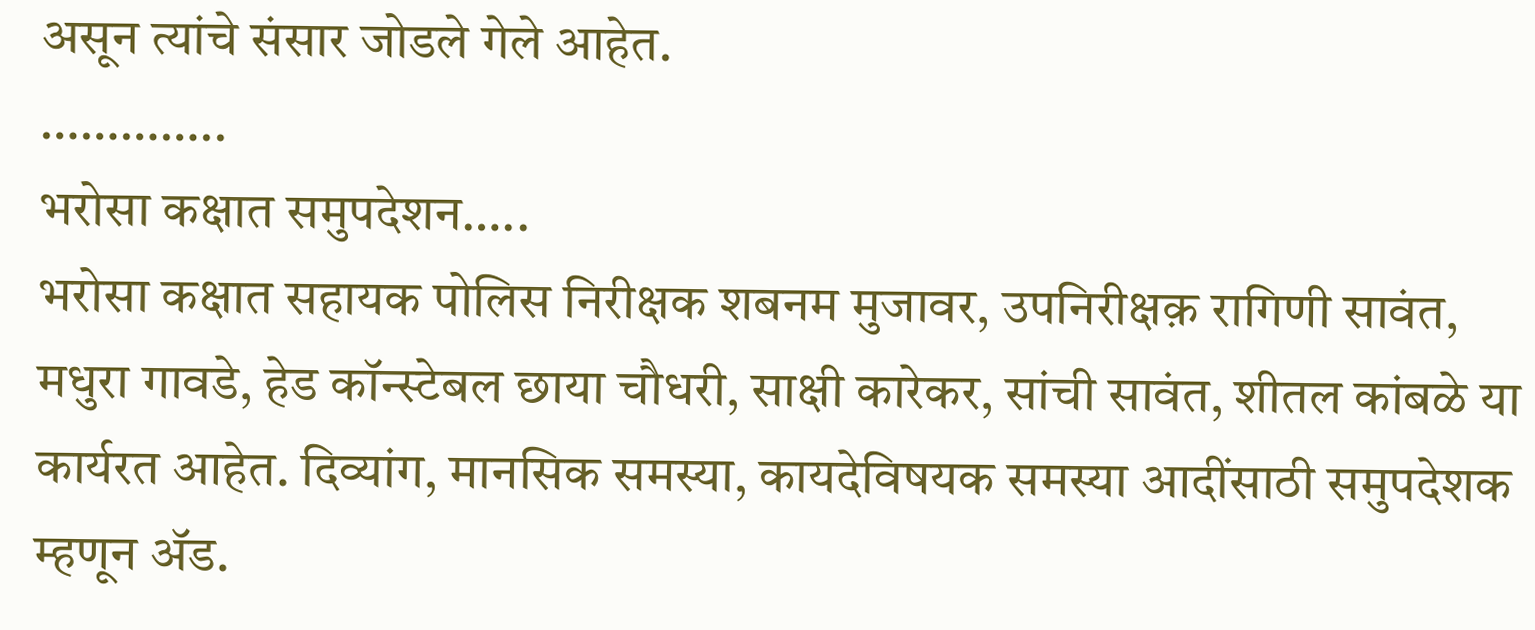असून त्यांचे संसार जोडले गेले आहेत.
…………..
भरोसा कक्षात समुपदेशन…..
भरोसा कक्षात सहायक पोलिस निरीक्षक शबनम मुजावर, उपनिरीक्षक़ रागिणी सावंत, मधुरा गावडे, हेड कॉन्स्टेबल छाया चौधरी, साक्षी कारेकर, सांची सावंत, शीतल कांबळे या कार्यरत आहेत. दिव्यांग, मानसिक समस्या, कायदेविषयक समस्या आदींसाठी समुपदेशक म्हणून ॲड.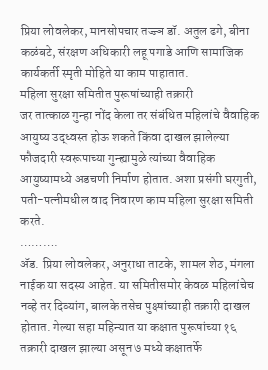प्रिया लोवलेकर, मानसोपचार तज्ज्ञ डॉ. अतुल ढगे, बीना कळंबटे, संरक्षण अधिकारी लहू पगाडे आणि सामाजिक कार्यकर्ती स्मृती मोहिते या काम पाहातात.
महिला सुरक्षा समितीत पुरूषांच्याही तक्रारी
जर तात्काळ गुन्हा नोंद केला तर संबंधित महिलांचे वैवाहिक आयुष्य उद्ध्वस्त होऊ शकते किंवा दाखल झालेल्या फौजदारी स्वरूपाच्या गुन्ह्यामुळे त्यांच्या वैवाहिक आयुष्यामध्ये अडचणी निर्माण होतात. अशा प्रसंगी घरगुती, पती-पत्नीमधील वाद निवारण काम महिला सुरक्षा समिती करते.
……….
ॲड. प्रिया लोवलेकर, अनुराधा ताटके, शामल शेठ, मंगला नाईक या सदस्य आहेत. या समितीसमोर केवळ महिलांचेच नव्हे तर दिव्यांग, बालके तसेच पुक्ष्षांच्याही तक्रारी दाखल होतात. गेल्या सहा महिन्यात या कक्षात पुरूषांच्या १६ तक्रारी दाखल झाल्या असून ७ मध्ये कक्षातर्फे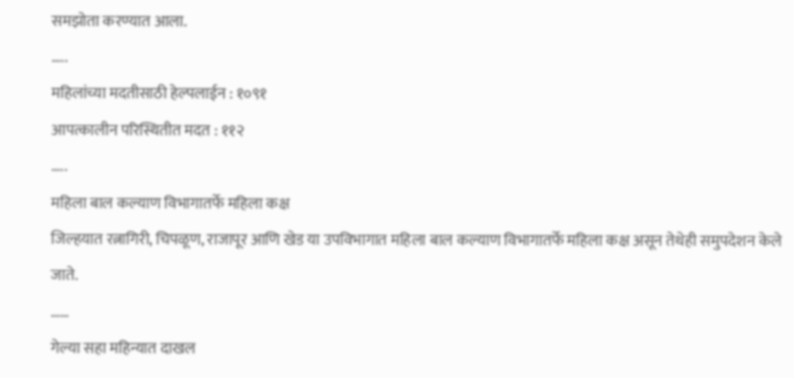समझोता करण्यात आला.
…..
महिलांच्या मदतीसाठी हेल्पलाईन : १०९१
आपत्कालीन परिस्थितीत मदत : ११२
…..
महिला बाल कल्याण विभागातर्फे महिला कक्ष
जिल्हयात रत्नागिरी, चिपळूण, राजापूर आणि खेड या उपविभागात महिला बाल कल्याण विभागातर्फे महिला कक्ष असून तेथेही समुपदेशन केले जाते.
……
गेल्या सहा महिन्यात दाखल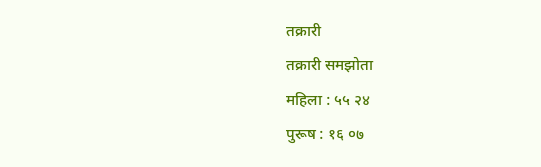तक्रारी
तक्रारी समझोता
महिला : ५५ २४
पुरूष : १६ ०७